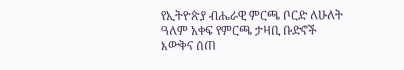የኢትዮጵያ ብሔራዊ ምርጫ ቦርድ ለሁለት ዓለም አቀፍ የምርጫ ታዛቢ ቡድኖች እውቅና ሰጠ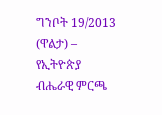ግንቦት 19/2013 (ዋልታ) – የኢትዮጵያ ብሔራዊ ምርጫ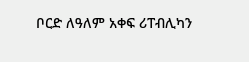ቦርድ ለዓለም አቀፍ ሪፐብሊካን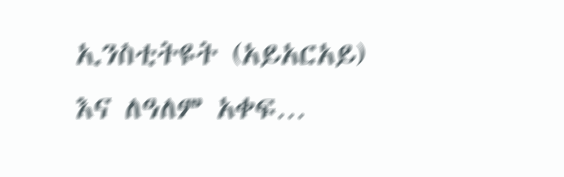ኢንስቲትዩት (አይአርአይ) እና ለዓለም አቀፍ…